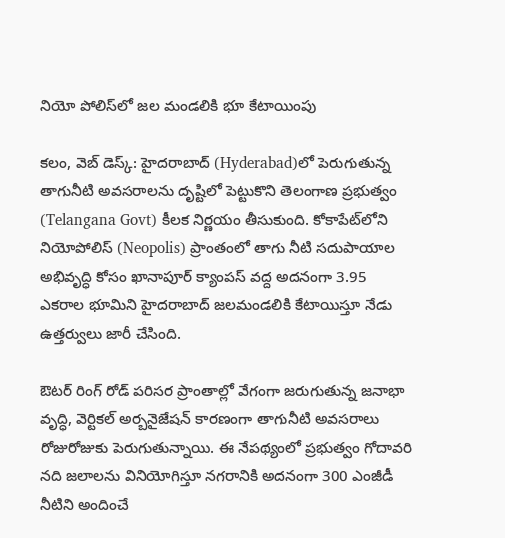నియో పోలిస్‌లో జల మండలికి భూ కేటాయింపు

క‌లం, వెబ్ డెస్క్‌: హైదరాబాద్‌ (Hyderabad)లో పెరుగుతున్న తాగునీటి అవసరాలను దృష్టిలో పెట్టుకొని తెలంగాణ ప్రభుత్వం (Telangana Govt) కీలక నిర్ణయం తీసుకుంది. కోకాపేట్‌లోని నియోపోలిస్ (Neopolis) ప్రాంతంలో తాగు నీటి సదుపాయాల అభివృద్ధి కోసం ఖానాపూర్ క్యాంపస్ వద్ద అదనంగా 3.95 ఎకరాల భూమిని హైద‌రాబాద్‌ జలమండలికి కేటాయిస్తూ నేడు ఉత్తర్వులు జారీ చేసింది.

ఔటర్ రింగ్ రోడ్ పరిసర ప్రాంతాల్లో వేగంగా జరుగుతున్న జనాభా వృద్ధి, వెర్టికల్ అర్బనైజేషన్ కారణంగా తాగునీటి అవసరాలు రోజురోజుకు పెరుగుతున్నాయి. ఈ నేపథ్యంలో ప్రభుత్వం గోదావ‌రి న‌ది జలాలను వినియోగిస్తూ నగరానికి అదనంగా 300 ఎంజీడీ నీటిని అందించే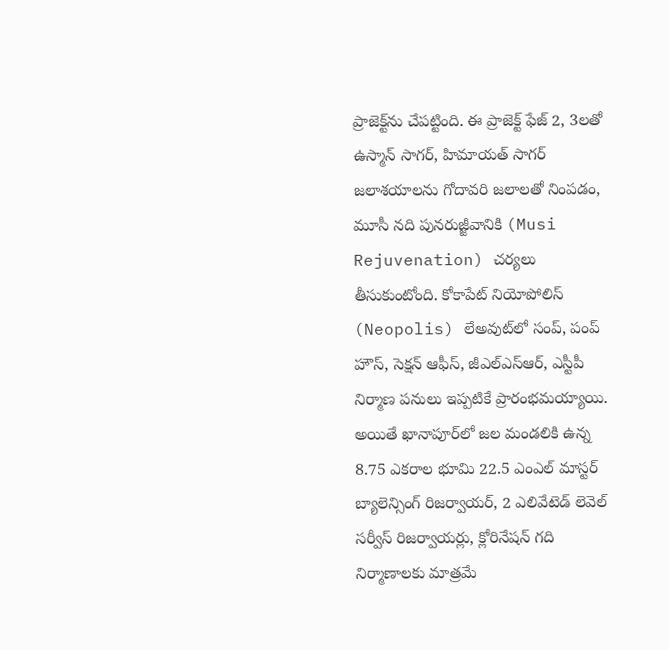ప్రాజెక్ట్‌ను చేపట్టింది. ఈ ప్రాజెక్ట్ ఫేజ్ 2, 3ల‌తో ఉస్మాన్ సాగ‌ర్‌, హిమాయ‌త్ సాగ‌ర్ జలాశయాలను గోదావరి జలాలతో నింపడం, మూసీ న‌ది పునరుజ్జీవానికి (Musi Rejuvenation) చర్యలు తీసుకుంటోంది. కోకాపేట్ నియోపోలిస్ (Neopolis) లేఅవుట్‌లో సంప్, పంప్ హౌస్, సెక్షన్ ఆఫీస్, జీఎల్ఎస్ఆర్, ఎస్టీపీ నిర్మాణ పనులు ఇప్పటికే ప్రారంభమయ్యాయి. అయితే ఖానాపూర్‌లో జల మండలికి ఉన్న 8.75 ఎకరాల భూమి 22.5 ఎంఎల్ మాస్టర్ బ్యాలెన్సింగ్ రిజర్వాయర్, 2 ఎలివేటెడ్ లెవెల్ సర్వీస్ రిజర్వాయర్లు, క్లోరినేషన్ గది నిర్మాణాలకు మాత్రమే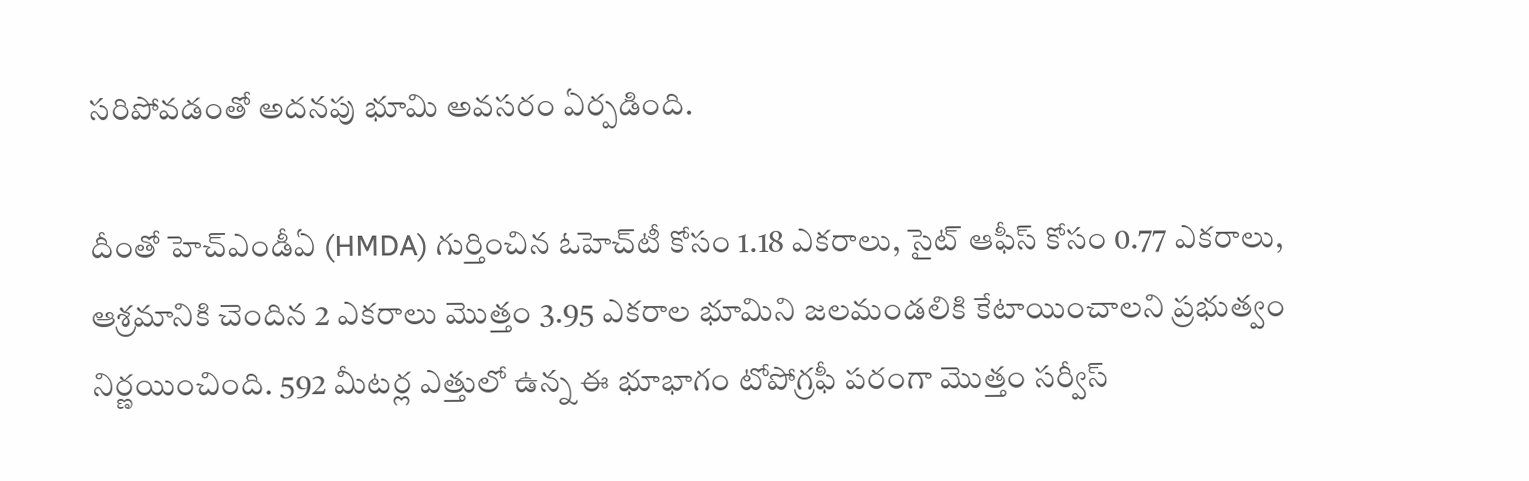సరిపోవడంతో అదనపు భూమి అవసరం ఏర్పడింది.

దీంతో హెచ్ఎండీఏ (HMDA) గుర్తించిన ఓహెచ్‌టీ కోసం 1.18 ఎకరాలు, సైట్ ఆఫీస్ కోసం 0.77 ఎకరాలు, ఆశ్రమానికి చెందిన 2 ఎకరాలు మొత్తం 3.95 ఎకరాల భూమిని జలమండలికి కేటాయించాలని ప్రభుత్వం నిర్ణయించింది. 592 మీటర్ల ఎత్తులో ఉన్న ఈ భూభాగం టోపోగ్రఫీ పరంగా మొత్తం సర్వీస్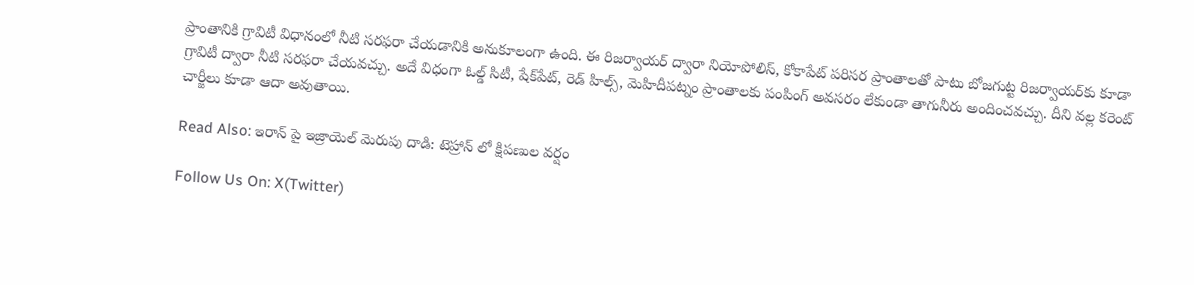ప్రాంతానికి గ్రావిటీ విధానంలో నీటి సరఫరా చేయడానికి అనుకూలంగా ఉంది. ఈ రిజర్వాయర్ ద్వారా నియోపోలిస్, కోకాపేట్ పరిసర ప్రాంతాలతో పాటు బోజగుట్ట రిజర్వాయర్‌కు కూడా గ్రావిటీ ద్వారా నీటి సరఫరా చేయవచ్చు. అదే విధంగా ఓల్డ్ సిటీ, షేక్‌పేట్, రెడ్ హిల్స్, మెహిదీపట్నం ప్రాంతాలకు పంపింగ్ అవసరం లేకుండా తాగునీరు అందించవచ్చు. దీని వల్ల క‌రెంట్ చార్జీలు కూడా ఆదా అవుతాయి.

Read Also: ఇరాన్ పై ఇజ్రాయెల్ మెరుపు దాడి: టెహ్రాన్ లో క్షిపణుల వర్షం

Follow Us On: X(Twitter)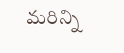మ‌రిన్ని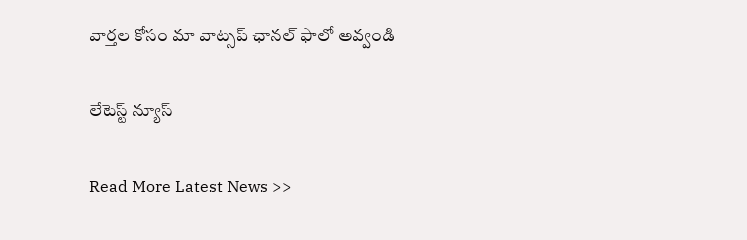వార్త‌ల కోసం మా వాట్స‌ప్ ఛాన‌ల్ ఫాలో అవ్వండి

లేటెస్ట్ న్యూస్‌

Read More Latest News >>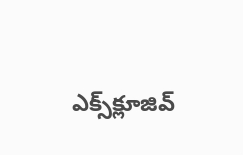ఎక్స్‌క్లూజివ్‌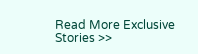Read More Exclusive Stories >>